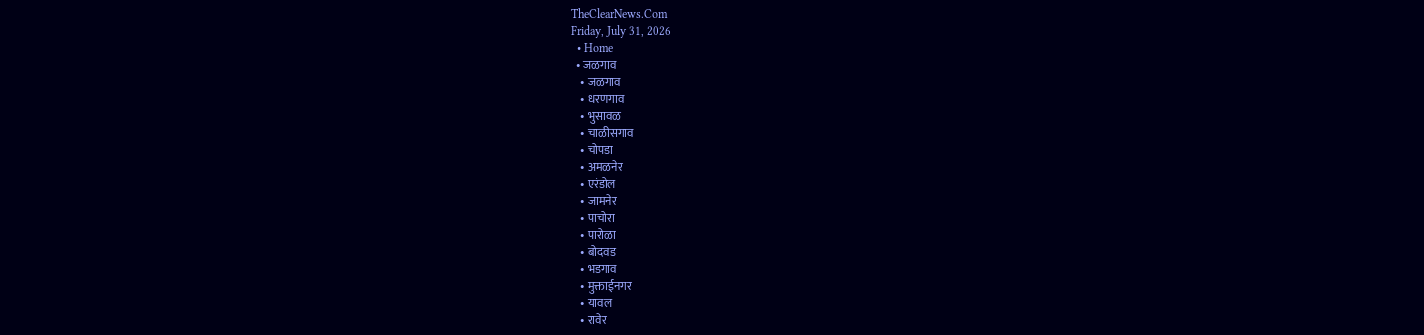TheClearNews.Com
Friday, July 31, 2026
  • Home
  • जळगाव
    • जळगाव
    • धरणगाव
    • भुसावळ
    • चाळीसगाव
    • चोपडा
    • अमळनेर
    • एरंडोल
    • जामनेर
    • पाचोरा
    • पारोळा
    • बोदवड
    • भडगाव
    • मुक्ताईनगर
    • यावल
    • रावेर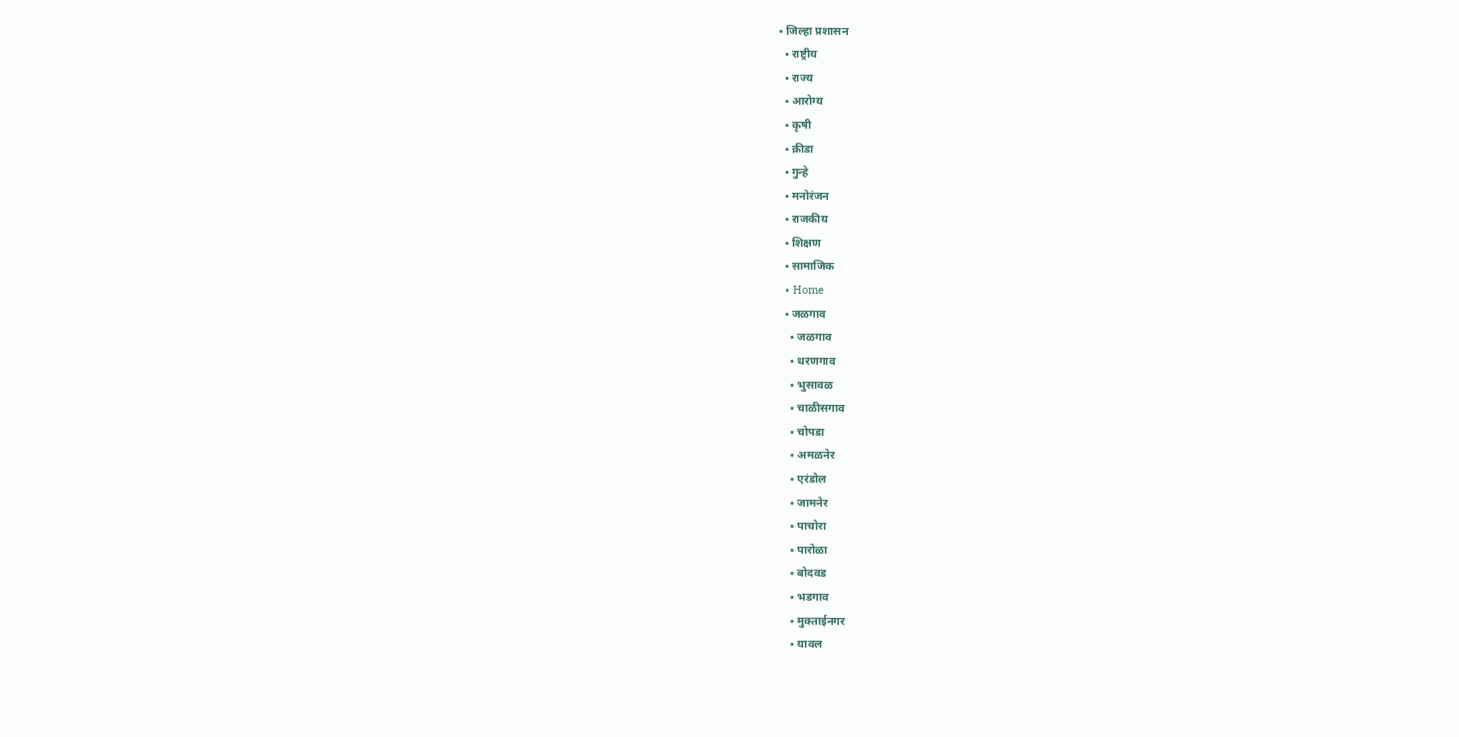• जिल्हा प्रशासन
  • राष्ट्रीय
  • राज्य
  • आरोग्य
  • कृषी
  • क्रीडा
  • गुन्हे
  • मनोरंजन
  • राजकीय
  • शिक्षण
  • सामाजिक
  • Home
  • जळगाव
    • जळगाव
    • धरणगाव
    • भुसावळ
    • चाळीसगाव
    • चोपडा
    • अमळनेर
    • एरंडोल
    • जामनेर
    • पाचोरा
    • पारोळा
    • बोदवड
    • भडगाव
    • मुक्ताईनगर
    • यावल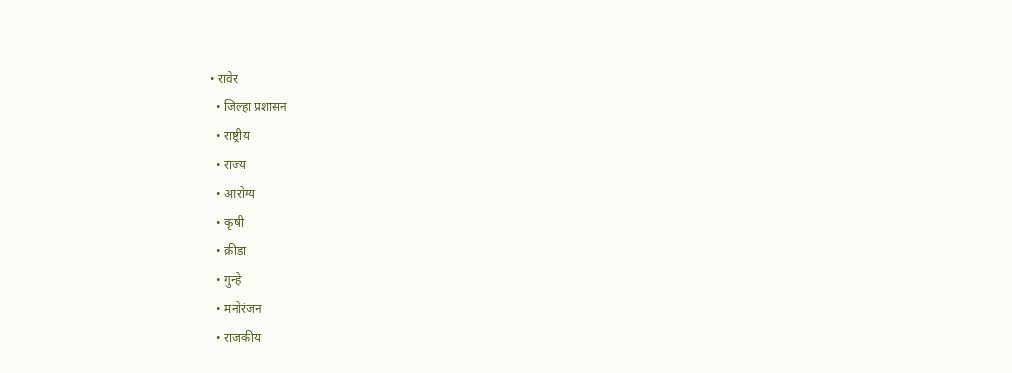• रावेर
  • जिल्हा प्रशासन
  • राष्ट्रीय
  • राज्य
  • आरोग्य
  • कृषी
  • क्रीडा
  • गुन्हे
  • मनोरंजन
  • राजकीय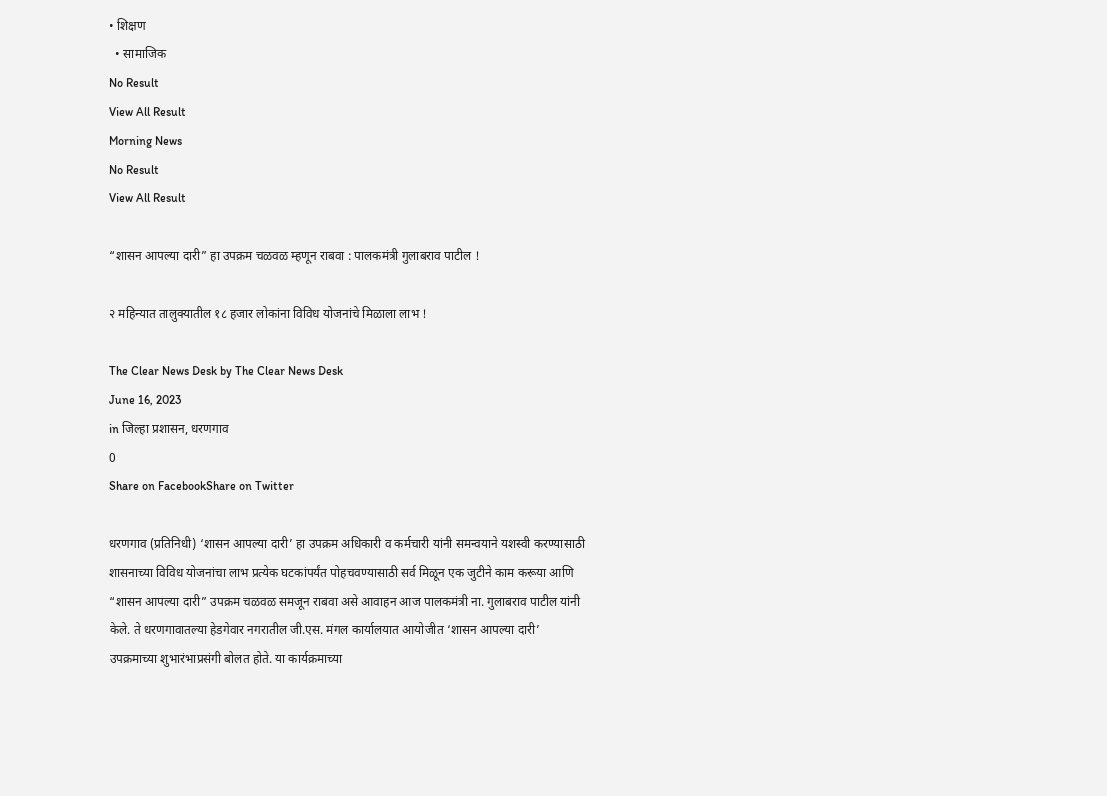• शिक्षण
  • सामाजिक
No Result
View All Result
Morning News
No Result
View All Result

“शासन आपल्या दारी” हा उपक्रम चळवळ म्हणून राबवा : पालकमंत्री गुलाबराव पाटील !

२ महिन्यात तालुक्यातील १८ हजार लोकांना विविध योजनांचे मिळाला लाभ !

The Clear News Desk by The Clear News Desk
June 16, 2023
in जिल्हा प्रशासन, धरणगाव
0
Share on FacebookShare on Twitter

धरणगाव (प्रतिनिधी) ‘शासन आपल्या दारी’ हा उपक्रम अधिकारी व कर्मचारी यांनी समन्वयाने यशस्वी करण्यासाठी शासनाच्या विविध योजनांचा लाभ प्रत्येक घटकांपर्यंत पोहचवण्यासाठी सर्व मिळून एक जुटीने काम करूया आणि “शासन आपल्या दारी” उपक्रम चळवळ समजून राबवा असे आवाहन आज पालकमंत्री ना. गुलाबराव पाटील यांनी केले. ते धरणगावातल्या हेडगेवार नगरातील जी.एस. मंगल कार्यालयात आयोजीत ‘शासन आपल्या दारी’ उपक्रमाच्या शुभारंभाप्रसंगी बोलत होते. या कार्यक्रमाच्या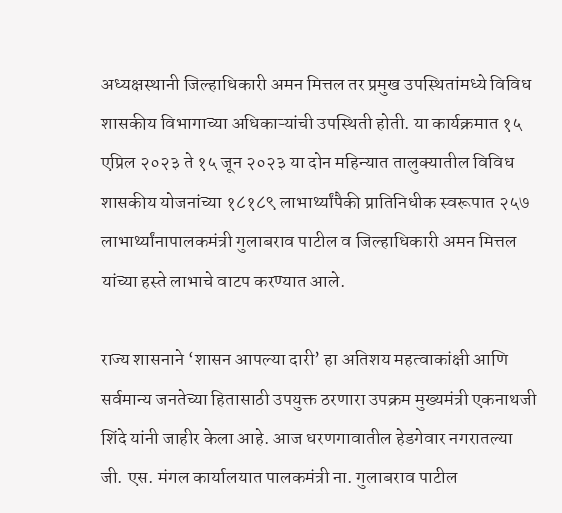अध्यक्षस्थानी जिल्हाधिकारी अमन मित्तल तर प्रमुख उपस्थितांमध्ये विविध शासकीय विभागाच्या अधिकाऱ्यांची उपस्थिती होती. या कार्यक्रमात १५ एप्रिल २०२३ ते १५ जून २०२३ या दोन महिन्यात तालुक्यातील विविध शासकीय योजनांच्या १८१८९ लाभार्थ्यांपैकी प्रातिनिधीक स्वरूपात २५७ लाभार्थ्यांनापालकमंत्री गुलाबराव पाटील व जिल्हाधिकारी अमन मित्तल यांच्या हस्ते लाभाचे वाटप करण्यात आले.

राज्य शासनाने ‘शासन आपल्या दारी’ हा अतिशय महत्वाकांक्षी आणि सर्वमान्य जनतेच्या हितासाठी उपयुक्त ठरणारा उपक्रम मुख्यमंत्री एकनाथजी शिंदे यांनी जाहीर केला आहे. आज धरणगावातील हेडगेवार नगरातल्या जी. एस. मंगल कार्यालयात पालकमंत्री ना. गुलाबराव पाटील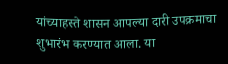यांच्याहस्ते शासन आपल्या दारी उपक्रमाचा शुभारंभ करण्यात आला. या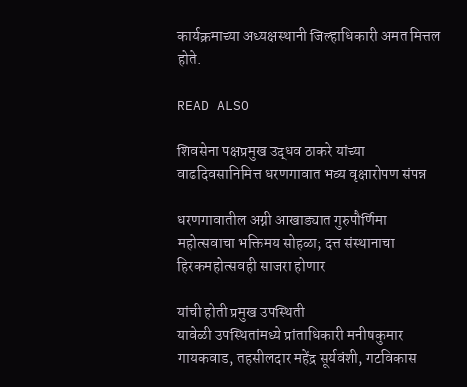कार्यक्रमाच्या अध्यक्षस्थानी जिल्हाधिकारी अमत मित्तल होते.

READ ALSO

शिवसेना पक्षप्रमुख उद्धव ठाकरे यांच्या वाढदिवसानिमित्त धरणगावात भव्य वृक्षारोपण संपन्न

धरणगावातील अग्नी आखाड्यात गुरुपौर्णिमा महोत्सवाचा भक्तिमय सोहळा; दत्त संस्थानाचा हिरकमहोत्सवही साजरा होणार

यांची होती प्रमुख उपस्थिती
यावेळी उपस्थितांमध्ये प्रांताधिकारी मनीषकुमार गायकवाड, तहसीलदार महेंद्र सूर्यवंशी, गटविकास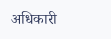अधिकारी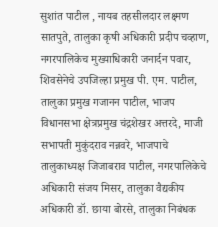सुशांत पाटील , नायब तहसीलदार लक्ष्मण सातपुते, तालुका कृषी अधिकारी प्रदीप चव्हाण, नगरपालिकेच मुख्याधिकारी जनार्दन पवार, शिवसेनेचे उपजिल्हा प्रमुख पी. एम. पाटील, तालुका प्रमुख गजानन पाटील, भाजप विधानसभा क्षेत्रप्रमुख चंद्रशेखर अत्तरदे, माजी सभापती मुकुंदराव नन्नवरे, भाजपाचे तालुकाध्यक्ष जिजाबराव पाटील, नगरपालिकेचे अधिकारी संजय मिसर, तालुका वैद्यकीय अधिकारी डॉ. छाया बोरसे, तालुका निबंधक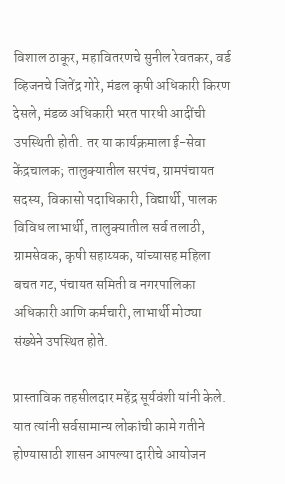विशाल ठाकूर, महावितरणचे सुनील रेवतकर, वर्ड व्हिजनचे जितेंद्र गोरे, मंडल कृषी अधिकारी किरण देसले, मंडळ अधिकारी भरत पारधी आदींची उपस्थिती होती. तर या कार्यक्रमाला ई-सेवा केंद्रचालक; तालुक्यातील सरपंच, ग्रामपंचायत सदस्य, विकासो पदाधिकारी, विद्यार्थी, पालक विविध लाभार्थी, तालुक्यातील सर्व तलाठी, ग्रामसेवक, कृषी सहाय्यक, यांच्यासह महिला बचत गट, पंचायत समिती व नगरपालिका अधिकारी आणि कर्मचारी, लाभार्थी मोठ्या संख्येने उपस्थित होते.

प्रास्ताविक तहसीलदार महेंद्र सूर्यवंशी यांनी केले. यात त्यांनी सर्वसामान्य लोकांची कामे गतीने होण्यासाठी शासन आपल्या दारीचे आयोजन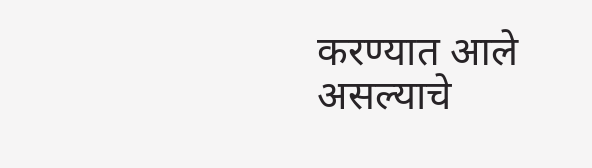करण्यात आले असल्याचे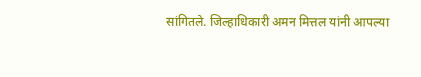सांगितले. जिल्हाधिकारी अमन मित्तल यांनी आपल्या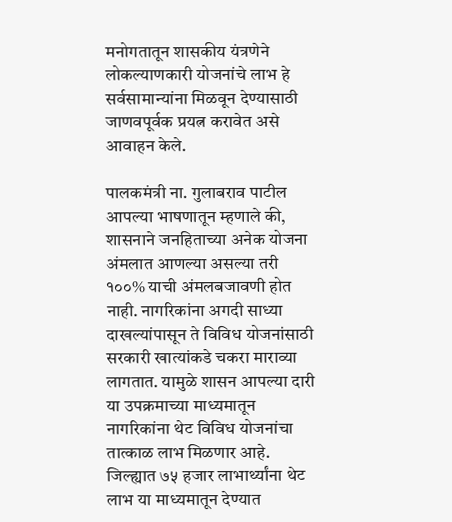मनोगतातून शासकीय यंत्रणेने लोकल्याणकारी योजनांचे लाभ हे सर्वसामान्यांना मिळवून देण्यासाठी जाणवपूर्वक प्रयत्न करावेत असे आवाहन केले.

पालकमंत्री ना. गुलाबराव पाटील आपल्या भाषणातून म्हणाले की, शासनाने जनहिताच्या अनेक योजना अंमलात आणल्या असल्या तरी १००% याची अंमलबजावणी होत नाही. नागरिकांना अगदी साध्या दाखल्यांपासून ते विविध योजनांसाठी सरकारी खात्यांकडे चकरा माराव्या लागतात. यामुळे शासन आपल्या दारी या उपक्रमाच्या माध्यमातून नागरिकांना थेट विविध योजनांचा तात्काळ लाभ मिळणार आहे. जिल्ह्यात ७५ हजार लाभार्थ्यांना थेट लाभ या माध्यमातून देण्यात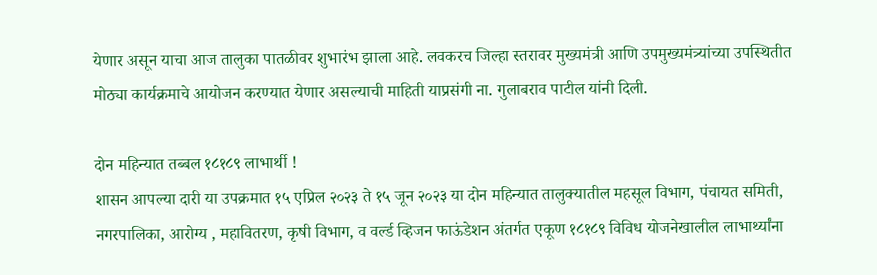येणार असून याचा आज तालुका पातळीवर शुभारंभ झाला आहे. लवकरच जिल्हा स्तरावर मुख्यमंत्री आणि उपमुख्यमंत्र्यांच्या उपस्थितीत मोठ्या कार्यक्रमाचे आयोजन करण्यात येणार असल्याची माहिती याप्रसंगी ना. गुलाबराव पाटील यांनी दिली.

दोन महिन्यात तब्बल १८१८९ लाभार्थी !
शासन आपल्या दारी या उपक्रमात १५ एप्रिल २०२३ ते १५ जून २०२३ या दोन महिन्यात तालुक्यातील महसूल विभाग, पंचायत समिती, नगरपालिका, आरोग्य , महावितरण, कृषी विभाग, व वर्ल्ड व्हिजन फाऊंडेशन अंतर्गत एकूण १८१८९ विविध योजनेखालील लाभार्थ्यांना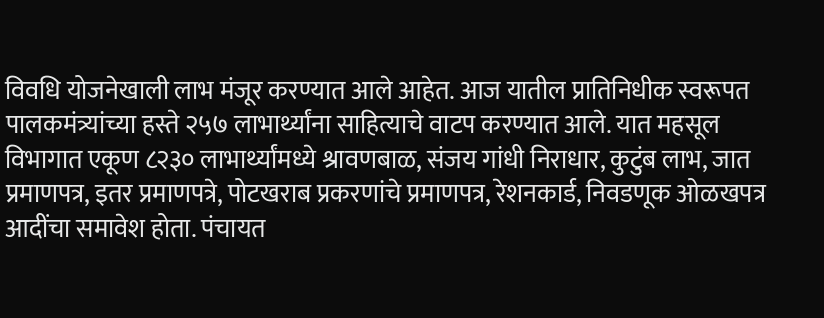विवधि योजनेखाली लाभ मंजूर करण्यात आले आहेत. आज यातील प्रातिनिधीक स्वरूपत पालकमंत्र्यांच्या हस्ते २५७ लाभार्थ्यांना साहित्याचे वाटप करण्यात आले. यात महसूल विभागात एकूण ८२३० लाभार्थ्यांमध्ये श्रावणबाळ, संजय गांधी निराधार, कुटुंब लाभ, जात प्रमाणपत्र, इतर प्रमाणपत्रे, पोटखराब प्रकरणांचे प्रमाणपत्र, रेशनकार्ड, निवडणूक ओळखपत्र आदींचा समावेश होता. पंचायत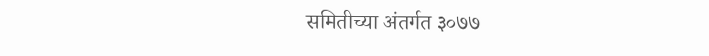समितीच्या अंतर्गत ३०७७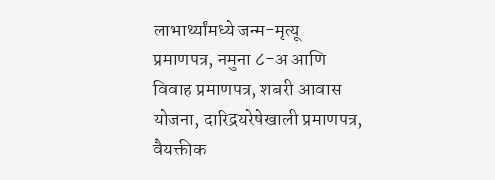लाभार्थ्यांमध्ये जन्म-मृत्यू प्रमाणपत्र, नमुना ८-अ आणि विवाह प्रमाणपत्र, शबरी आवास योजना, दारिद्रयरेषेखाली प्रमाणपत्र, वैयक्तीक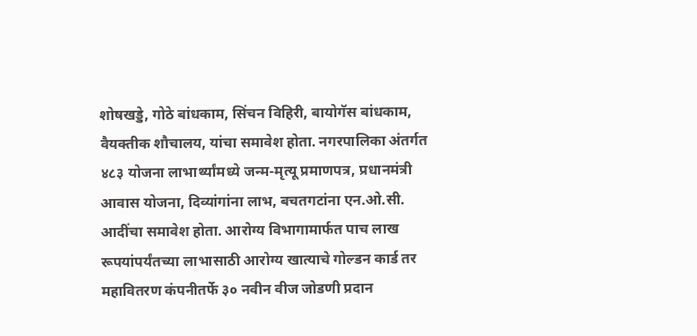शोषखड्डे, गोठे बांधकाम, सिंचन विहिरी, बायोगॅस बांधकाम, वैयक्तीक शौचालय, यांचा समावेश होता. नगरपालिका अंतर्गत ४८३ योजना लाभार्थ्यांमध्ये जन्म-मृत्यू प्रमाणपत्र, प्रधानमंत्री आवास योजना, दिव्यांगांना लाभ, बचतगटांना एन.ओ.सी. आदींचा समावेश होता. आरोग्य विभागामार्फत पाच लाख रूपयांपर्यंतच्या लाभासाठी आरोग्य खात्याचे गोल्डन कार्ड तर महावितरण कंपनीतर्फे ३० नवीन वीज जोडणी प्रदान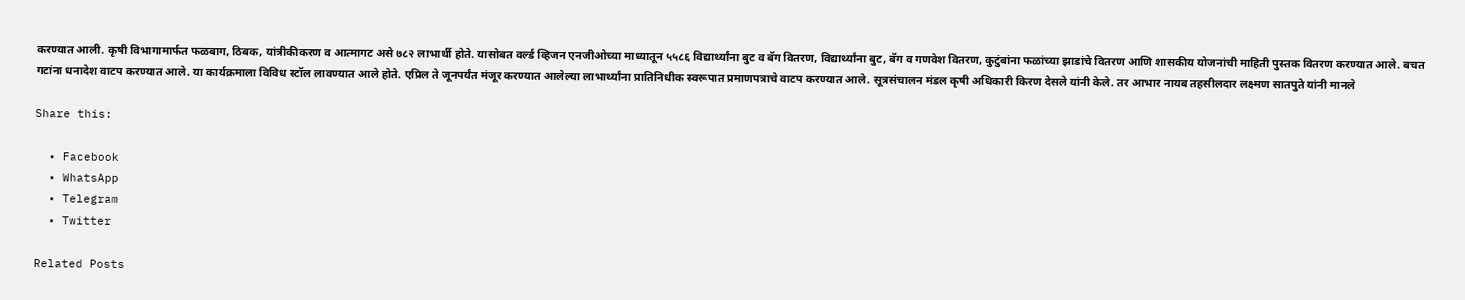करण्यात आली. कृषी विभागामार्फत फळबाग, ठिबक, यांत्रीकीकरण व आत्मागट असे ७८२ लाभार्थी होते. यासोबत वर्ल्ड व्हिजन एनजीओच्या माध्यातून ५५८६ विद्यार्थ्यांना बुट व बॅग वितरण, विद्यार्थ्यांना बुट, बॅग व गणवेश वितरण, कुटुंबांना फळांच्या झाडांचे वितरण आणि शासकीय योजनांची माहिती पुस्तक वितरण करण्यात आले. बचत गटांना धनादेश वाटप करण्यात आले. या कार्यक्रमाला विविध स्टॉल लावण्यात आले होते. एप्रिल ते जूनपर्यंत मंजूर करण्यात आलेल्या लाभार्थ्यांना प्रातिनिधीक स्वरूपात प्रमाणपत्राचे वाटप करण्यात आले. सूत्रसंचालन मंडल कृषी अधिकारी किरण देसले यांनी केले. तर आभार नायब तहसीलदार लक्ष्मण सातपुते यांनी मानले

Share this:

  • Facebook
  • WhatsApp
  • Telegram
  • Twitter

Related Posts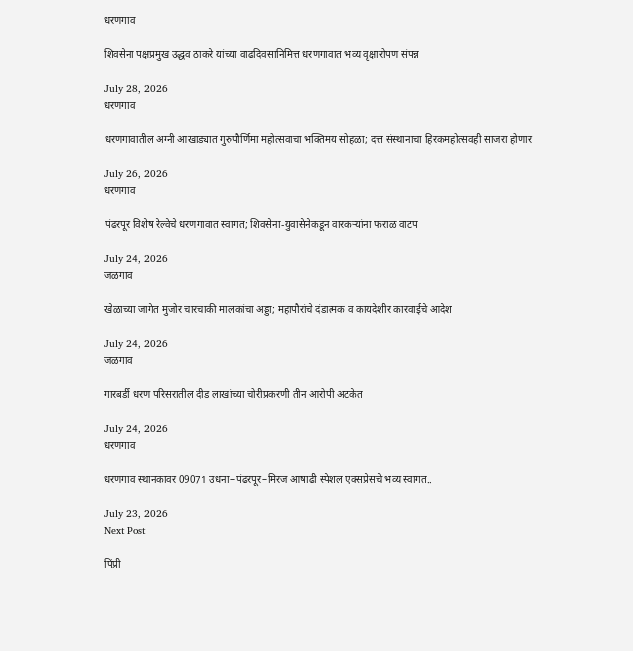धरणगाव

शिवसेना पक्षप्रमुख उद्धव ठाकरे यांच्या वाढदिवसानिमित्त धरणगावात भव्य वृक्षारोपण संपन्न

July 28, 2026
धरणगाव

धरणगावातील अग्नी आखाड्यात गुरुपौर्णिमा महोत्सवाचा भक्तिमय सोहळा; दत्त संस्थानाचा हिरकमहोत्सवही साजरा होणार

July 26, 2026
धरणगाव

पंढरपूर विशेष रेल्वेचे धरणगावात स्वागत; शिवसेना-युवासेनेकडून वारकऱ्यांना फराळ वाटप

July 24, 2026
जळगाव

खेळाच्या जागेत मुजोर चारचाकी मालकांचा अड्डा; महापौरांचे दंडात्मक व कायदेशीर कारवाईचे आदेश

July 24, 2026
जळगाव

गारबर्डी धरण परिसरातील दीड लाखांच्या चोरीप्रकरणी तीन आरोपी अटकेत

July 24, 2026
धरणगाव

धरणगाव स्थानकावर 09071 उधना–पंढरपूर–मिरज आषाढी स्पेशल एक्सप्रेसचे भव्य स्वागत..

July 23, 2026
Next Post

पिंप्री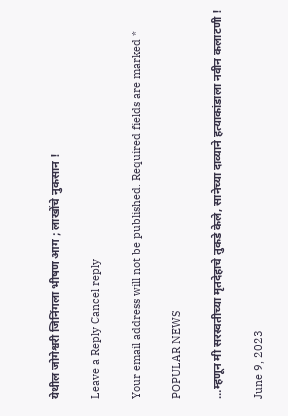येथील जोगेश्वरी जिनिंगला भीषण आग ; लाखोंचे नुकसान !

Leave a Reply Cancel reply

Your email address will not be published. Required fields are marked *

POPULAR NEWS

…म्हणून मी सरस्वतीच्या मृतदेहाचे तुकडे केले, सानेच्या दाव्याने हत्याकांडाला नवीन कलाटणी !

June 9, 2023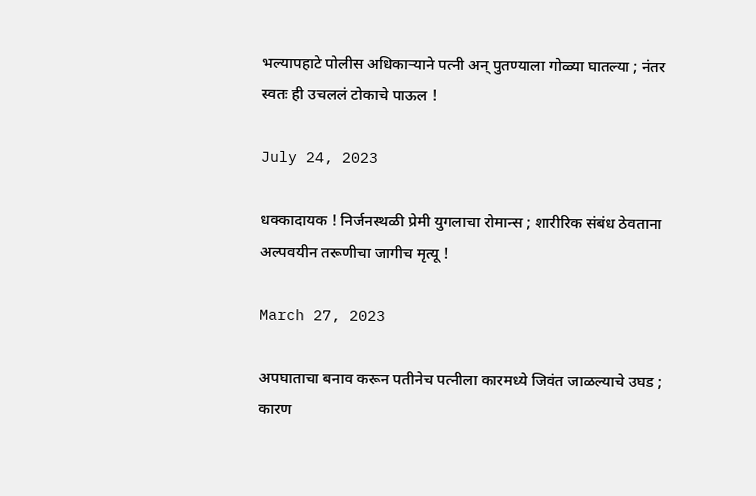भल्यापहाटे पोलीस अधिकाऱ्याने पत्नी अन् पुतण्याला गोळ्या घातल्या ; नंतर स्वतः ही उचललं टोकाचे पाऊल !

July 24, 2023

धक्कादायक ! निर्जनस्थळी प्रेमी युगलाचा रोमान्स ; शारीरिक संबंध ठेवताना अल्पवयीन तरूणीचा जागीच मृत्यू !

March 27, 2023

अपघाताचा बनाव करून पतीनेच पत्नीला कारमध्ये जिवंत जाळल्याचे उघड ; कारण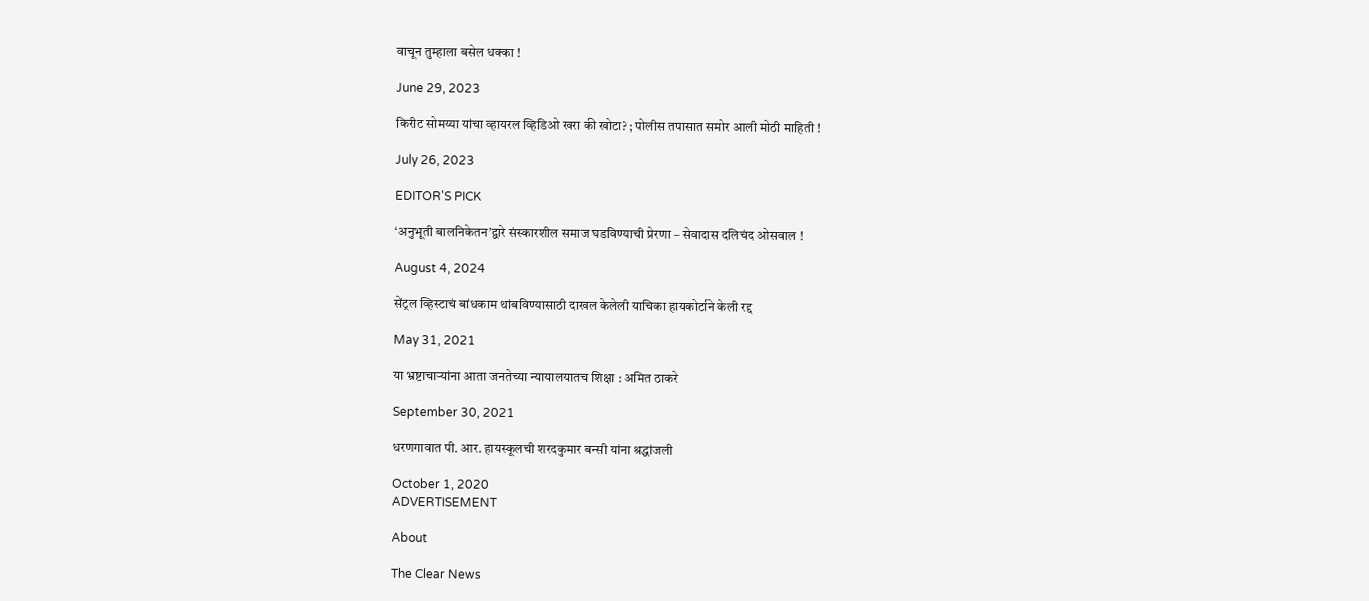वाचून तुम्हाला बसेल धक्का !

June 29, 2023

किरीट सोमय्या यांचा व्हायरल व्हिडिओ खरा की खोटा? ; पोलीस तपासात समोर आली मोठी माहिती !

July 26, 2023

EDITOR'S PICK

‘अनुभूती बालनिकेतन’द्वारे संस्कारशील समाज घडविण्याची प्रेरणा – सेवादास दलिचंद ओसवाल !

August 4, 2024

सेंट्रल व्हिस्टाचं बांधकाम थांबविण्यासाठी दाखल केलेली याचिका हायकोर्टाने केली रद्द

May 31, 2021

या भ्रष्टाचाऱ्यांना आता जनतेच्या न्यायालयातच शिक्षा : अमित ठाकरे

September 30, 2021

धरणगावात पी. आर. हायस्कूलची शरदकुमार बन्सी यांना श्रद्धांजली

October 1, 2020
ADVERTISEMENT

About

The Clear News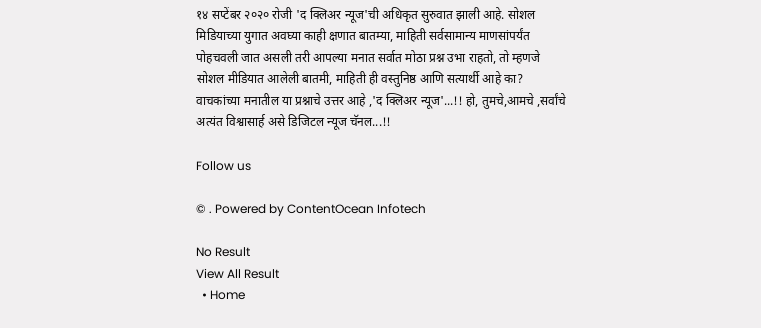१४ सप्टेंबर २०२० रोजी 'द क्लिअर न्यूज'ची अधिकृत सुरुवात झाली आहे. सोशल मिडियाच्या युगात अवघ्या काही क्षणात बातम्या, माहिती सर्वसामान्य माणसांपर्यंत पोहचवली जात असली तरी आपल्या मनात सर्वात मोठा प्रश्न उभा राहतो, तो म्हणजे सोशल मीडियात आलेली बातमी, माहिती ही वस्तुनिष्ठ आणि सत्यार्थी आहे का? वाचकांच्या मनातील या प्रश्नाचे उत्तर आहे ,'द क्लिअर न्यूज'...!! हो, तुमचे,आमचे ,सर्वांचे अत्यंत विश्वासार्ह असे डिजिटल न्यूज चॅनल...!!

Follow us

© . Powered by ContentOcean Infotech

No Result
View All Result
  • Home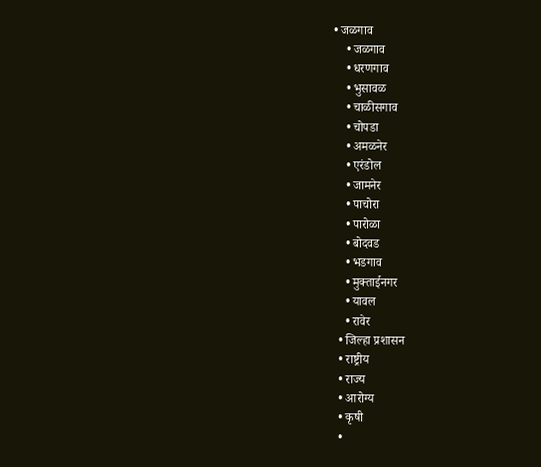• जळगाव
    • जळगाव
    • धरणगाव
    • भुसावळ
    • चाळीसगाव
    • चोपडा
    • अमळनेर
    • एरंडोल
    • जामनेर
    • पाचोरा
    • पारोळा
    • बोदवड
    • भडगाव
    • मुक्ताईनगर
    • यावल
    • रावेर
  • जिल्हा प्रशासन
  • राष्ट्रीय
  • राज्य
  • आरोग्य
  • कृषी
  •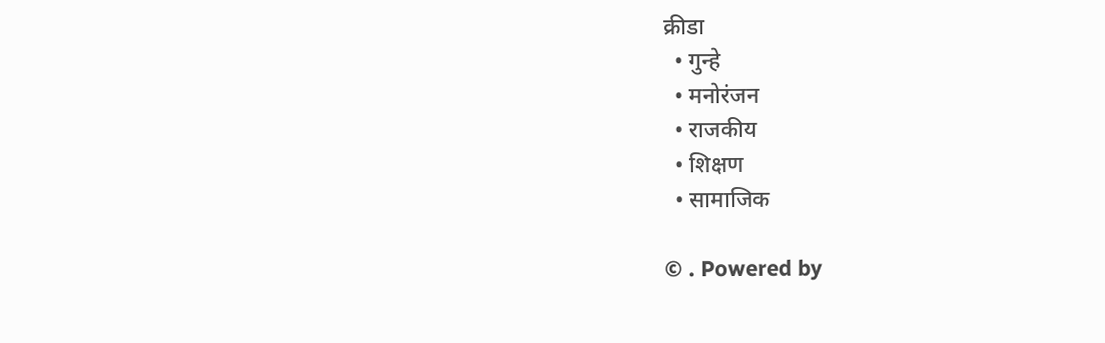क्रीडा
  • गुन्हे
  • मनोरंजन
  • राजकीय
  • शिक्षण
  • सामाजिक

© . Powered by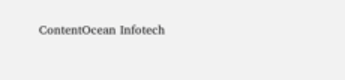ContentOcean Infotech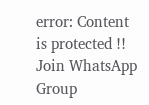error: Content is protected !!
Join WhatsApp Group